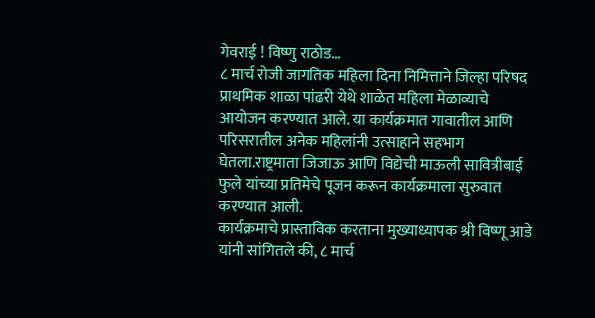गेवराई ! विष्णु राठोड…
८ मार्च रोजी जागतिक महिला दिना निमित्ताने जिल्हा परिषद प्राथमिक शाळा पांढरी येथे शाळेत महिला मेळाव्याचे आयोजन करण्यात आले. या कार्यक्रमात गावातील आणि परिसरातील अनेक महिलांनी उत्साहाने सहभाग घेतला.राष्ट्रमाता जिजाऊ आणि विद्येची माऊली सावित्रीबाई फुले यांच्या प्रतिमेचे पूजन करून कार्यक्रमाला सुरुवात करण्यात आली.
कार्यक्रमाचे प्रास्ताविक करताना मुख्याध्यापक श्री विष्णू आडे यांनी सांगितले की, ८ मार्च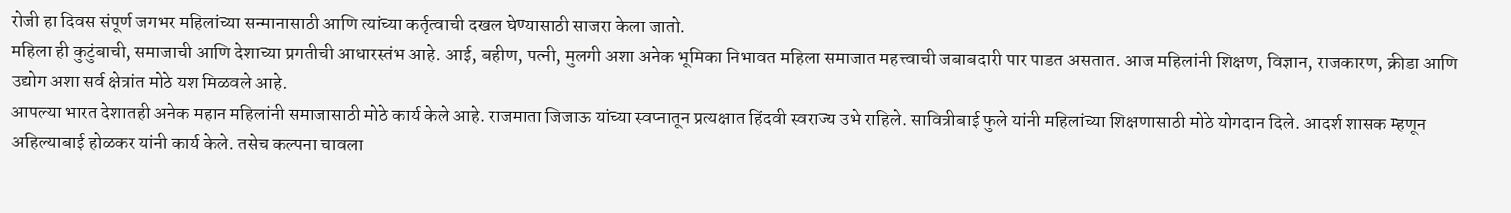रोजी हा दिवस संपूर्ण जगभर महिलांच्या सन्मानासाठी आणि त्यांच्या कर्तृत्वाची दखल घेण्यासाठी साजरा केला जातो.
महिला ही कुटुंबाची, समाजाची आणि देशाच्या प्रगतीची आधारस्तंभ आहे. आई, बहीण, पत्नी, मुलगी अशा अनेक भूमिका निभावत महिला समाजात महत्त्वाची जबाबदारी पार पाडत असतात. आज महिलांनी शिक्षण, विज्ञान, राजकारण, क्रीडा आणि उद्योग अशा सर्व क्षेत्रांत मोठे यश मिळवले आहे.
आपल्या भारत देशातही अनेक महान महिलांनी समाजासाठी मोठे कार्य केले आहे. राजमाता जिजाऊ यांच्या स्वप्नातून प्रत्यक्षात हिंदवी स्वराज्य उभे राहिले. सावित्रीबाई फुले यांनी महिलांच्या शिक्षणासाठी मोठे योगदान दिले. आदर्श शासक म्हणून अहिल्याबाई होळकर यांनी कार्य केले. तसेच कल्पना चावला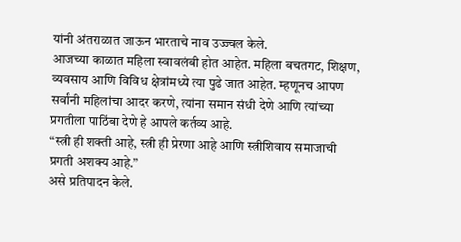यांनी अंतराळात जाऊन भारताचे नाव उज्ज्वल केले.
आजच्या काळात महिला स्वावलंबी होत आहेत. महिला बचतगट, शिक्षण, व्यवसाय आणि विविध क्षेत्रांमध्ये त्या पुढे जात आहेत. म्हणूनच आपण सर्वांनी महिलांचा आदर करणे, त्यांना समान संधी देणे आणि त्यांच्या प्रगतीला पाठिंबा देणे हे आपले कर्तव्य आहे.
“स्त्री ही शक्ती आहे, स्त्री ही प्रेरणा आहे आणि स्त्रीशिवाय समाजाची प्रगती अशक्य आहे.”
असे प्रतिपादन केले.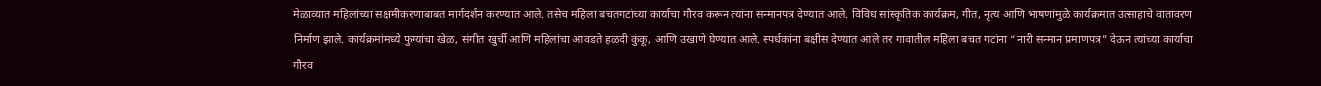मेळाव्यात महिलांच्या सक्षमीकरणाबाबत मार्गदर्शन करण्यात आले. तसेच महिला बचतगटांच्या कार्याचा गौरव करून त्यांना सन्मानपत्र देण्यात आले. विविध सांस्कृतिक कार्यक्रम, गीत, नृत्य आणि भाषणांमुळे कार्यक्रमात उत्साहाचे वातावरण निर्माण झाले. कार्यक्रमांमध्ये फुग्यांचा खेळ, संगीत खुर्ची आणि महिलांचा आवडते हळदी कुंकू, आणि उखाणे घेण्यात आले. स्पर्धकांना बक्षीस देण्यात आले तर गावातील महिला बचत गटांना “नारी सन्मान प्रमाणपत्र” देऊन त्यांच्या कार्याचा गौरव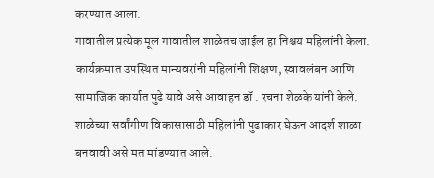करण्यात आला.
गावातील प्रत्येक मूल गावातील शाळेतच जाईल हा निश्चय महिलांनी केला.
कार्यक्रमात उपस्थित मान्यवरांनी महिलांनी शिक्षण, स्वावलंबन आणि सामाजिक कार्यात पुढे यावे असे आवाहन डॉ . रचना शेळके यांनी केले. शाळेच्या सर्वांगीण विकासासाठी महिलांनी पुढाकार घेऊन आदर्श शाळा बनवावी असे मत मांडण्यात आले.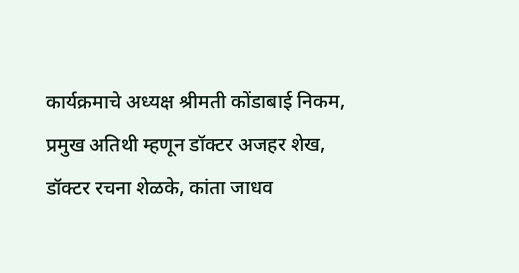कार्यक्रमाचे अध्यक्ष श्रीमती कोंडाबाई निकम, प्रमुख अतिथी म्हणून डॉक्टर अजहर शेख, डॉक्टर रचना शेळके, कांता जाधव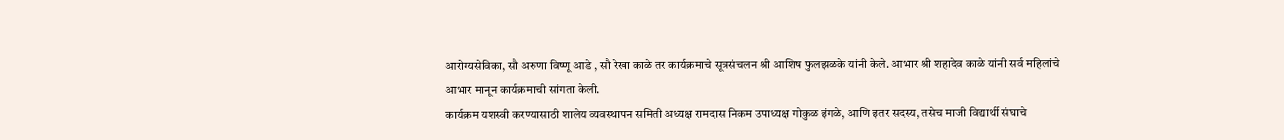आरोग्यसेविका, सौ अरुणा विष्णू आडे , सौ रेखा काळे तर कार्यक्रमाचे सूत्रसंचलन श्री आशिष फुलझळके यांनी केले. आभार श्री शहादेव काळे यांनी सर्व महिलांचे आभार मानून कार्यक्रमाची सांगता केली.
कार्यक्रम यशस्वी करण्यासाठी शालेय व्यवस्थापन समिती अध्यक्ष रामदास निकम उपाध्यक्ष गोकुळ इंगळे, आणि इतर सदस्य, तसेच माजी विद्यार्थी संघाचे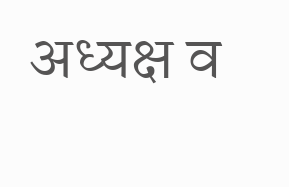अध्यक्ष व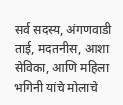सर्व सदस्य, अंगणवाडी ताई, मदतनीस, आशा सेविका, आणि महिला भगिनी यांचे मोलाचे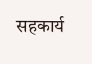सहकार्य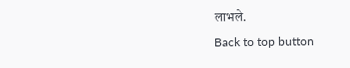लाभले.
Back to top button